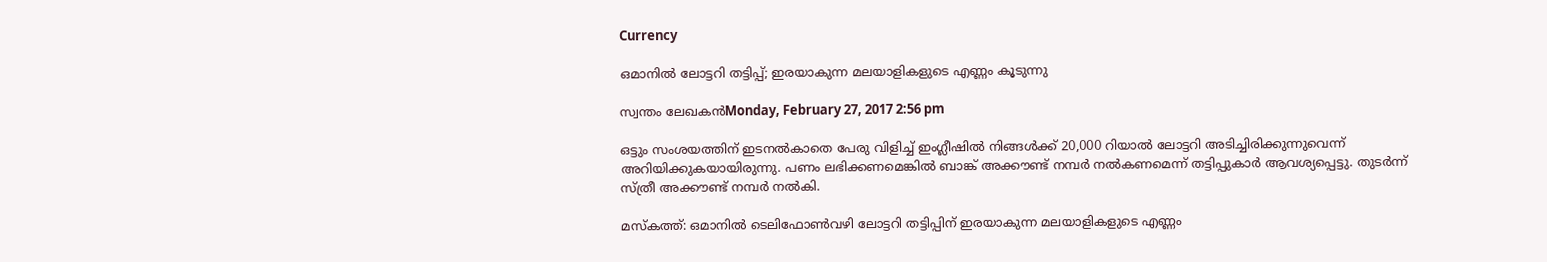Currency

ഒമാനില്‍ ലോട്ടറി തട്ടിപ്പ്; ഇരയാകുന്ന മലയാളികളുടെ എണ്ണം കൂടുന്നു

സ്വന്തം ലേഖകന്‍Monday, February 27, 2017 2:56 pm

ഒട്ടും സംശയത്തിന് ഇടനല്‍കാതെ പേരു വിളിച്ച് ഇംഗ്ലീഷില്‍ നിങ്ങള്‍ക്ക് 20,000 റിയാല്‍ ലോട്ടറി അടിച്ചിരിക്കുന്നുവെന്ന് അറിയിക്കുകയായിരുന്നു. പണം ലഭിക്കണമെങ്കില്‍ ബാങ്ക് അക്കൗണ്ട് നമ്പര്‍ നല്‍കണമെന്ന് തട്ടിപ്പുകാര്‍ ആവശ്യപ്പെട്ടു. തുടര്‍ന്ന് സ്ത്രീ അക്കൗണ്ട് നമ്പര്‍ നല്‍കി.

മസ്‌കത്ത്: ഒമാനില്‍ ടെലിഫോണ്‍വഴി ലോട്ടറി തട്ടിപ്പിന് ഇരയാകുന്ന മലയാളികളുടെ എണ്ണം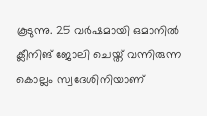കൂടുന്നു. 25 വര്‍ഷമായി ഒമാനില്‍ ക്ലീനിങ് ജോലി ചെയ്ത് വന്നിരുന്ന കൊല്ലം സ്വദേശിനിയാണ്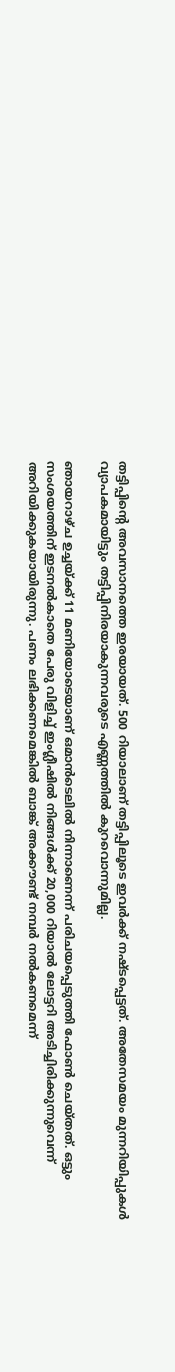തട്ടിപ്പിന്റെ അവസാനത്തെ ഇരയായത്. 500 റിയാലാണ് തട്ടിപ്പിലൂടെ ഇവര്‍ക്ക് നഷ്ടപ്പെട്ടത്. അതേസമയം മുന്നറിയിപ്പുകള്‍ വ്യാപകമായിട്ടും തട്ടിപ്പിനിരയാകുന്നവരുടെ എണ്ണത്തില്‍ കുറവൊന്നുമില്ല.

ഞായറാഴ്ച ഉച്ചയ്ക്ക് 11 മണിയോടെയാണ് ഒമാന്‍ടെലില്‍ നിന്നാണെന്ന് പരിചയപ്പെടുത്തി ഫോണ്‍ ചെയ്തത്. ഒട്ടും സംശയത്തിന് ഇടനല്‍കാതെ പേരു വിളിച്ച് ഇംഗ്ലീഷില്‍ നിങ്ങള്‍ക്ക് 20,000 റിയാല്‍ ലോട്ടറി അടിച്ചിരിക്കുന്നുവെന്ന് അറിയിക്കുകയായിരുന്നു. പണം ലഭിക്കണമെങ്കില്‍ ബാങ്ക് അക്കൗണ്ട് നമ്പര്‍ നല്‍കണമെന്ന്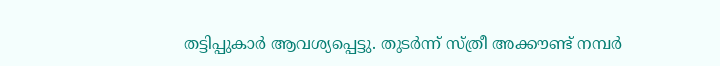തട്ടിപ്പുകാര്‍ ആവശ്യപ്പെട്ടു. തുടര്‍ന്ന് സ്ത്രീ അക്കൗണ്ട് നമ്പര്‍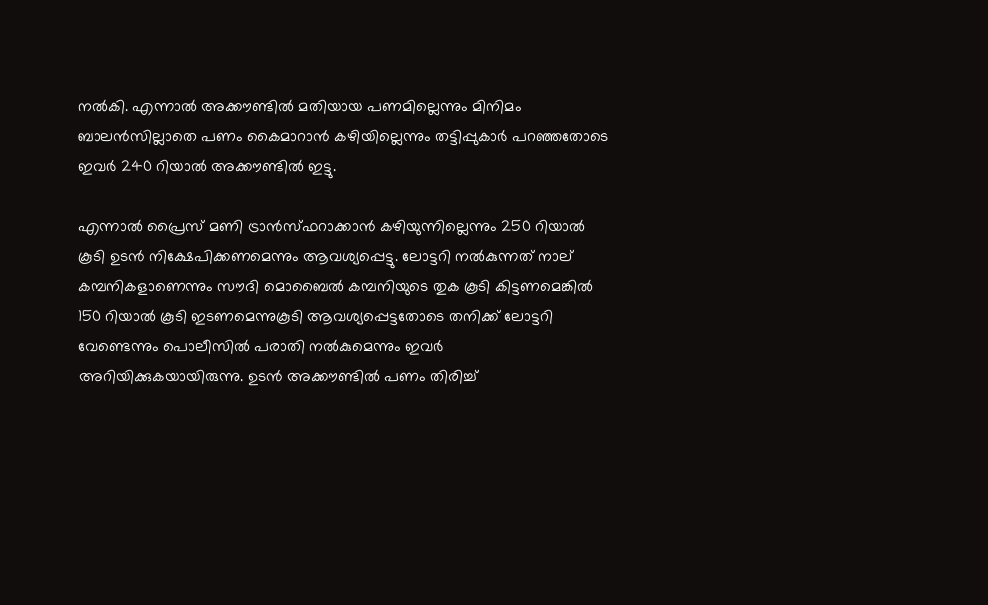നല്‍കി. എന്നാല്‍ അക്കൗണ്ടില്‍ മതിയായ പണമില്ലെന്നും മിനിമം ബാലന്‍സില്ലാതെ പണം കൈമാറാന്‍ കഴിയില്ലെന്നും തട്ടിപ്പുകാര്‍ പറഞ്ഞതോടെ ഇവര്‍ 240 റിയാല്‍ അക്കൗണ്ടില്‍ ഇട്ടു.

എന്നാല്‍ പ്രൈസ് മണി ട്രാന്‍സ്ഫറാക്കാന്‍ കഴിയുന്നില്ലെന്നും 250 റിയാല്‍ കൂടി ഉടന്‍ നിക്ഷേപിക്കണമെന്നും ആവശ്യപ്പെട്ടു. ലോട്ടറി നല്‍കുന്നത് നാല് കമ്പനികളാണെന്നും സൗദി മൊബൈല്‍ കമ്പനിയുടെ തുക കൂടി കിട്ടണമെങ്കില്‍ 150 റിയാല്‍ കൂടി ഇടണമെന്നുകൂടി ആവശ്യപ്പെട്ടതോടെ തനിക്ക് ലോട്ടറി വേണ്ടെന്നും പൊലീസില്‍ പരാതി നല്‍കുമെന്നും ഇവര്‍ അറിയിക്കുകയായിരുന്നു. ഉടന്‍ അക്കൗണ്ടില്‍ പണം തിരിച്ച്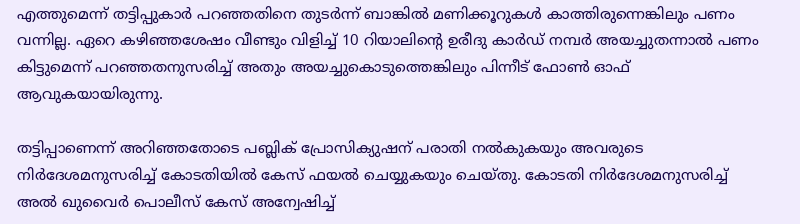എത്തുമെന്ന് തട്ടിപ്പുകാര്‍ പറഞ്ഞതിനെ തുടര്‍ന്ന് ബാങ്കില്‍ മണിക്കൂറുകള്‍ കാത്തിരുന്നെങ്കിലും പണം വന്നില്ല. ഏറെ കഴിഞ്ഞശേഷം വീണ്ടും വിളിച്ച് 10 റിയാലിന്റെ ഉരീദു കാര്‍ഡ് നമ്പര്‍ അയച്ചുതന്നാല്‍ പണം കിട്ടുമെന്ന് പറഞ്ഞതനുസരിച്ച് അതും അയച്ചുകൊടുത്തെങ്കിലും പിന്നീട് ഫോണ്‍ ഓഫ് ആവുകയായിരുന്നു.

തട്ടിപ്പാണെന്ന് അറിഞ്ഞതോടെ പബ്ലിക് പ്രോസിക്യുഷന് പരാതി നല്‍കുകയും അവരുടെ നിര്‍ദേശമനുസരിച്ച് കോടതിയില്‍ കേസ് ഫയല്‍ ചെയ്യുകയും ചെയ്തു. കോടതി നിര്‍ദേശമനുസരിച്ച് അല്‍ ഖുവൈര്‍ പൊലീസ് കേസ് അന്വേഷിച്ച്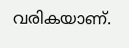വരികയാണ്.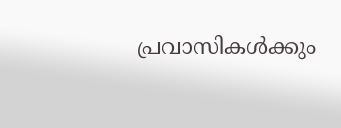പ്രവാസികൾക്കും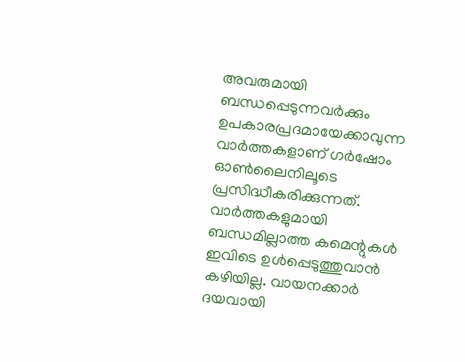അവരുമായി ബന്ധപ്പെടുന്നവർക്കും ഉപകാരപ്രദമായേക്കാവുന്ന വാർത്തകളാണ് ഗർഷോം ഓൺലൈനിലൂടെ പ്രസിദ്ധീകരിക്കുന്നത്. വാർത്തകളുമായി ബന്ധമില്ലാത്ത കമെന്റുകൾ ഇവിടെ ഉൾപ്പെടുത്തുവാൻ കഴിയില്ല. വായനക്കാർ ദയവായി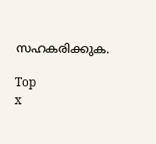സഹകരിക്കുക.

Top
x